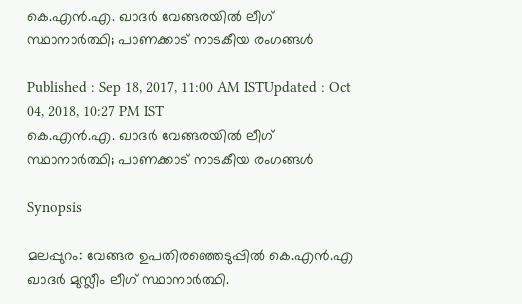കെ.എന്‍.എ. ഖാദര്‍ വേങ്ങരയില്‍ ലീഗ് സ്ഥാനാര്‍ത്ഥി; പാണക്കാട് നാടകീയ രംഗങ്ങള്‍

Published : Sep 18, 2017, 11:00 AM ISTUpdated : Oct 04, 2018, 10:27 PM IST
കെ.എന്‍.എ. ഖാദര്‍ വേങ്ങരയില്‍ ലീഗ് സ്ഥാനാര്‍ത്ഥി; പാണക്കാട് നാടകീയ രംഗങ്ങള്‍

Synopsis

മലപ്പുറം: വേങ്ങര ഉപതിരഞ്ഞെടുപ്പില്‍ കെ.എന്‍.എ ഖാദര്‍ മുസ്ലീം ലീഗ് സ്ഥാനാര്‍ത്ഥി.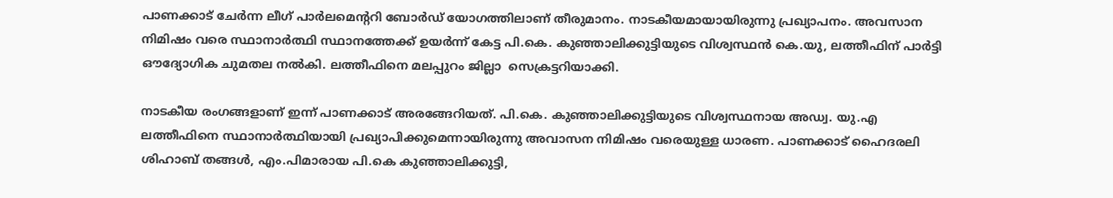പാണക്കാട് ചേര്‍ന്ന ലീഗ് പാര്‍ലമെന്ററി ബോര്‍ഡ് യോഗത്തിലാണ് തീരുമാനം. നാടകീയമായായിരുന്നു പ്രഖ്യാപനം. അവസാന നിമിഷം വരെ സ്ഥാനാര്‍ത്ഥി സ്ഥാനത്തേക്ക് ഉയര്‍ന്ന് കേട്ട പി.കെ. കുഞ്ഞാലിക്കുട്ടിയുടെ വിശ്വസ്ഥന്‍ കെ.യു, ലത്തീഫിന് പാര്‍ട്ടി ഔദ്യോഗിക ചുമതല നല്‍കി. ലത്തീഫിനെ മലപ്പുറം ജില്ലാ  സെക്രട്ടറിയാക്കി.

നാടകീയ രംഗങ്ങളാണ് ഇന്ന് പാണക്കാട് അരങ്ങേറിയത്. പി.കെ. കുഞ്ഞാലിക്കുട്ടിയുടെ വിശ്വസ്ഥനായ അഡ്വ. യു.എ ലത്തീഫിനെ സ്ഥാനാര്‍ത്ഥിയായി പ്രഖ്യാപിക്കുമെന്നായിരുന്നു അവാസന നിമിഷം വരെയുള്ള ധാരണ. പാണക്കാട് ഹൈദരലി ശിഹാബ് തങ്ങള്‍, എം.പിമാരായ പി.കെ കുഞ്ഞാലിക്കുട്ടി,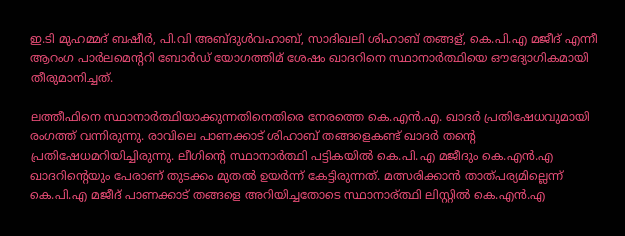ഇ.ടി മുഹമ്മദ് ബഷീര്‍, പി.വി അബ്ദുള്‍വഹാബ്, സാദിഖലി ശിഹാബ് തങ്ങള്, കെ.പി.എ മജീദ് എന്നീ ആറംഗ പാര്‍ലമെന്ററി ബോര്‍ഡ് യോഗത്തിമ് ശേഷം ഖാദറിനെ സ്ഥാനാര്‍ത്ഥിയെ ഔദ്യോഗികമായി തീരുമാനിച്ചത്.

ലത്തീഫിനെ സ്ഥാനാര്‍ത്ഥിയാക്കുന്നതിനെതിരെ നേരത്തെ കെ.എന്‍.എ. ഖാദര്‍ പ്രതിഷേധവുമായി രംഗത്ത് വന്നിരുന്നു. രാവിലെ പാണക്കാട് ശിഹാബ് തങ്ങളെകണ്ട് ഖാദര്‍ തന്റെ പ്രതിഷേധമറിയിച്ചിരുന്നു. ലീഗിന്റെ സ്ഥാനാര്‍ത്ഥി പട്ടികയില്‍ കെ.പി.എ മജീദും കെ.എന്‍.എ ഖാദറിന്റെയും പേരാണ് തുടക്കം മുതല്‍ ഉയര്‍ന്ന് കേട്ടിരുന്നത്. മത്സരിക്കാന്‍ താത്പര്യമില്ലെന്ന് കെ.പി.എ മജീദ് പാണക്കാട് തങ്ങളെ അറിയിച്ചതോടെ സ്ഥാനാര്ത്ഥി ലിസ്റ്റില്‍ കെ.എന്‍.എ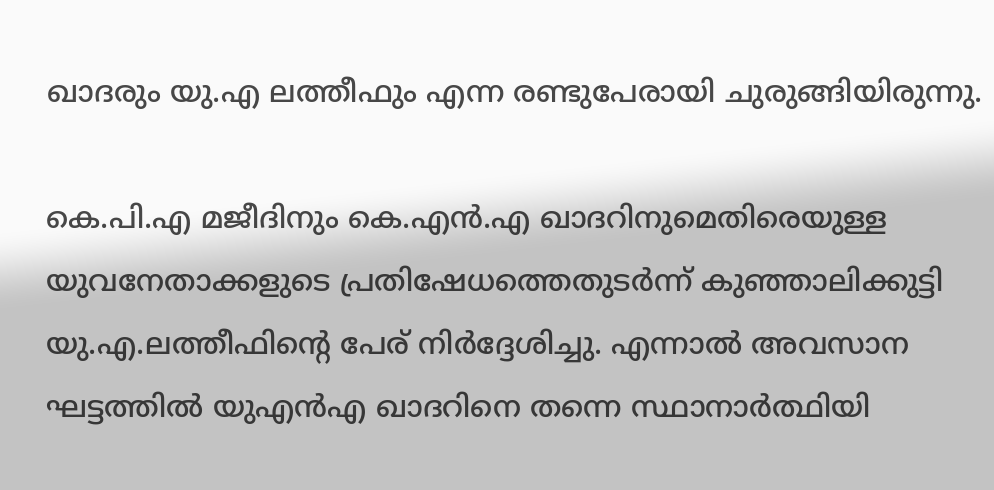ഖാദരും യു.എ ലത്തീഫും എന്ന രണ്ടുപേരായി ചുരുങ്ങിയിരുന്നു.

കെ.പി.എ മജീദിനും കെ.എന്‍.എ ഖാദറിനുമെതിരെയുള്ള യുവനേതാക്കളുടെ പ്രതിഷേധത്തെതുടര്‍ന്ന് കുഞ്ഞാലിക്കുട്ടി യു.എ.ലത്തീഫിന്റെ പേര് നിര്‍ദ്ദേശിച്ചു. എന്നാല്‍ അവസാന ഘട്ടത്തില്‍ യുഎന്‍എ ഖാദറിനെ തന്നെ സ്ഥാനാര്‍ത്ഥിയി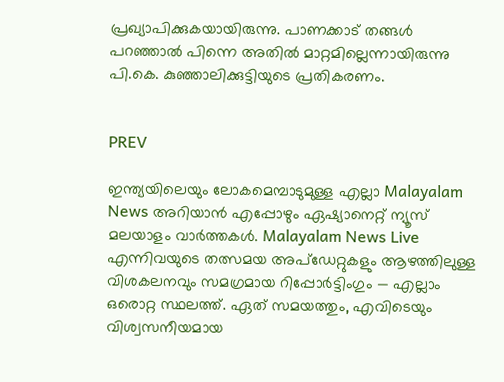പ്രഖ്യാപിക്കുകയായിരുന്നു. പാണക്കാട് തങ്ങള്‍ പറഞ്ഞാല്‍ പിന്നെ അതില്‍ മാറ്റമില്ലെന്നായിരുന്നു പി.കെ. കുഞ്ഞാലിക്കുട്ടിയുടെ പ്രതികരണം.


PREV

ഇന്ത്യയിലെയും ലോകമെമ്പാടുമുള്ള എല്ലാ Malayalam News അറിയാൻ എപ്പോഴും ഏഷ്യാനെറ്റ് ന്യൂസ് മലയാളം വാർത്തകൾ. Malayalam News Live എന്നിവയുടെ തത്സമയ അപ്‌ഡേറ്റുകളും ആഴത്തിലുള്ള വിശകലനവും സമഗ്രമായ റിപ്പോർട്ടിംഗും — എല്ലാം ഒരൊറ്റ സ്ഥലത്ത്. ഏത് സമയത്തും, എവിടെയും വിശ്വസനീയമായ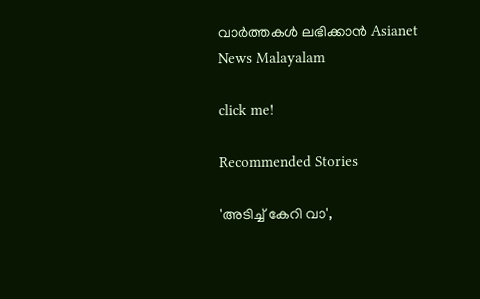വാർത്തകൾ ലഭിക്കാൻ Asianet News Malayalam

click me!

Recommended Stories

'അടിച്ച് കേറി വാ',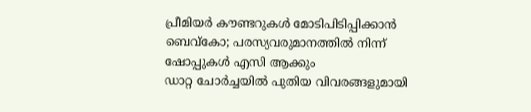പ്രീമിയർ കൗണ്ടറുകൾ മോടിപിടിപ്പിക്കാൻ ബെവ്കോ; പരസ്യവരുമാനത്തില്‍ നിന്ന് ഷോപ്പുകള്‍ എസി ആക്കും
ഡാറ്റ ചോർച്ചയില്‍ പുതിയ വിവരങ്ങളുമായി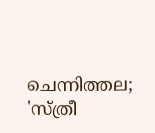ചെന്നിത്തല; 'സ്ത്രീ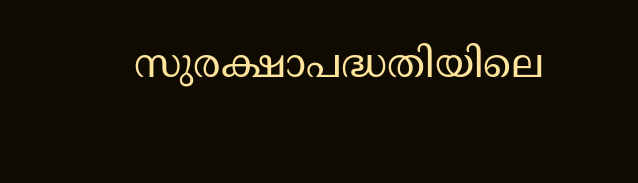സുരക്ഷാപദ്ധതിയിലെ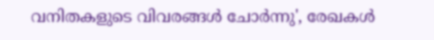വനിതകളുടെ വിവരങ്ങൾ ചോർന്നു', രേഖകൾ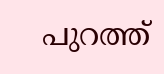പുറത്ത്